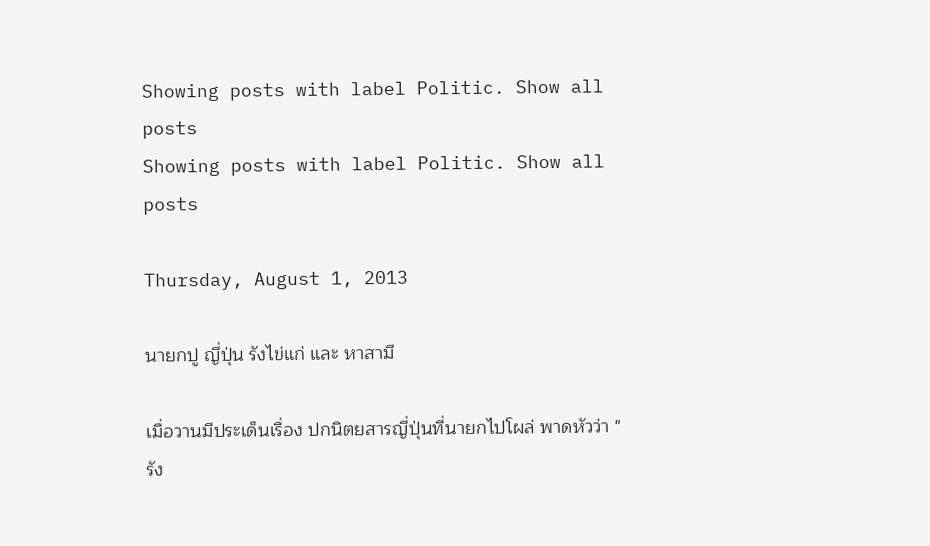Showing posts with label Politic. Show all posts
Showing posts with label Politic. Show all posts

Thursday, August 1, 2013

นายกปู ญี่ปุ่น รังไข่แก่ และ หาสามี

เมื่อวานมีประเด็นเรื่อง ปกนิตยสารญี่ปุ่นที่นายกไปโผล่ พาดหัวว่า "รัง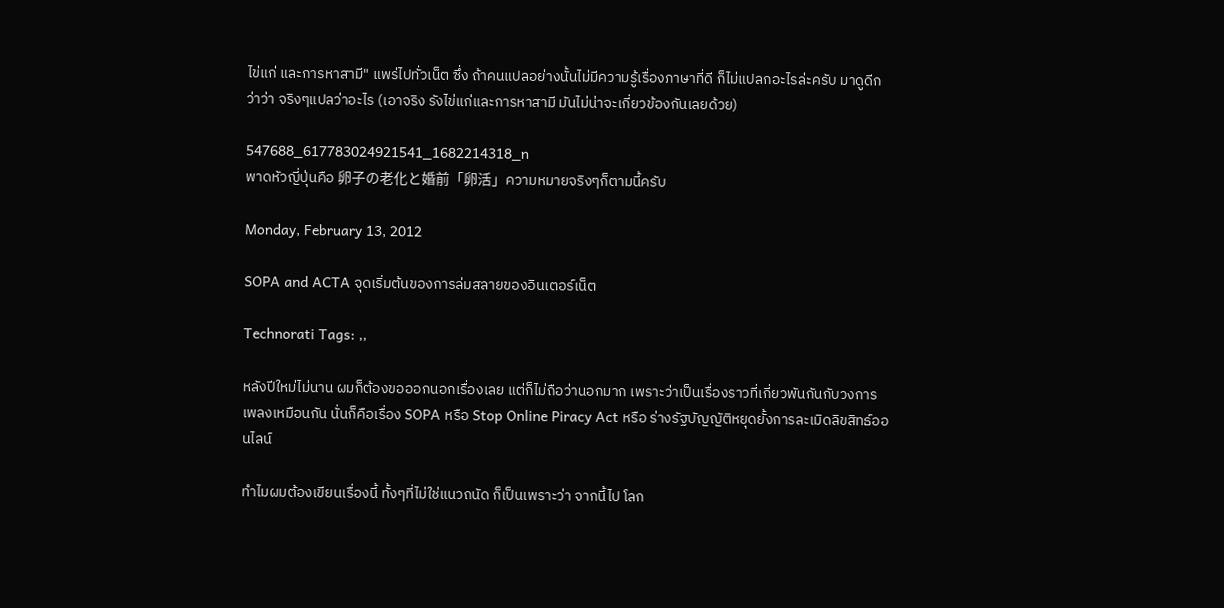ไข่แก่ และการหาสามี" แพร่ไปทั่วเน็ต ซึ่ง ถ้าคนแปลอย่างนั้นไม่มีความรู้เรื่องภาษาที่ดี ก็ไม่แปลกอะไรล่ะครับ มาดูดีกว่าว่า จริงๆแปลว่าอะไร (เอาจริง รังไข่แก่และการหาสามี มันไม่น่าจะเกี่ยวข้องกันเลยด้วย)

547688_617783024921541_1682214318_n
พาดหัวญี่ปุ่นคือ 卵子の老化と婚前「卵活」ความหมายจริงๆก็ตามนี้ครับ

Monday, February 13, 2012

SOPA and ACTA จุดเริ่มต้นของการล่มสลายของอินเตอร์เน็ต

Technorati Tags: ,,

หลังปีใหม่ไม่นาน ผมก็ต้องขอออกนอกเรื่องเลย แต่ก็ไม่ถือว่านอกมาก เพราะว่าเป็นเรื่องราวที่เกี่ยวพันกันกับวงการเพลงเหมือนกัน นั่นก็คือเรื่อง SOPA หรือ Stop Online Piracy Act หรือ ร่างรัฐบัญญัติหยุดยั้งการละเมิดลิขสิทธ์ออนไลน์

ทำไมผมต้องเขียนเรื่องนี้ ทั้งๆที่ไม่ใช่แนวถนัด ก็เป็นเพราะว่า จากนี้ไป โลก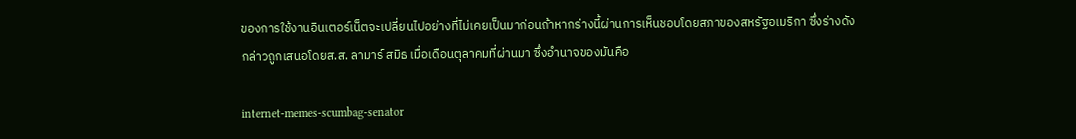ของการใช้งานอินเตอร์เน็ตจะเปลี่ยนไปอย่างที่ไม่เคยเป็นมาก่อนถ้าหากร่างนี้ผ่านการเห็นชอบโดยสภาของสหรัฐอเมริกา ซึ่งร่างดังกล่าวถูกเสนอโดยส.ส. ลามาร์ สมิธ เมื่อเดือนตุลาคมที่ผ่านมา ซึ่งอำนาจของมันคือ

internet-memes-scumbag-senator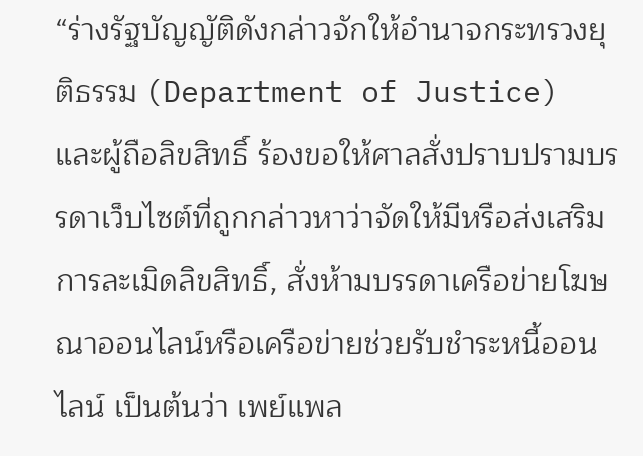“ร่างรัฐบัญญัติดังกล่าวจักให้อำนาจกระทรวงยุติธรรม (Department of Justice) และผู้ถือลิขสิทธิ์ ร้องขอให้ศาลสั่งปราบปรามบรรดาเว็บไซต์ที่ถูกกล่าวหาว่าจัดให้มีหรือส่งเสริมการละเมิดลิขสิทธิ์, สั่งห้ามบรรดาเครือข่ายโฆษณาออนไลน์หรือเครือข่ายช่วยรับชำระหนี้ออนไลน์ เป็นต้นว่า เพย์แพล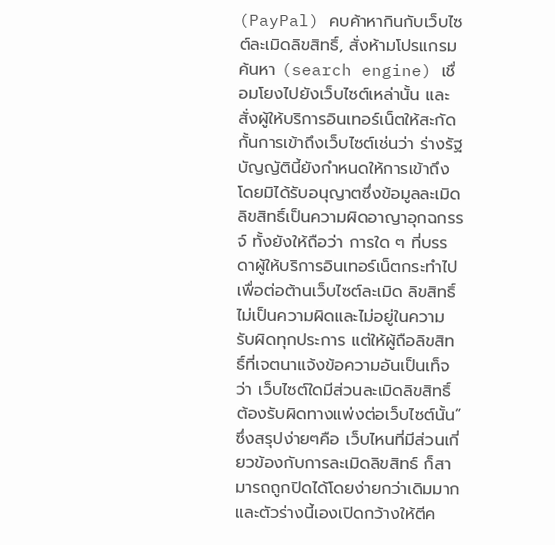(PayPal) คบค้าหากินกับเว็บไซต์ละเมิดลิขสิทธิ์, สั่งห้ามโปรแกรมค้นหา (search engine) เชื่อมโยงไปยังเว็บไซต์เหล่านั้น และสั่งผู้ให้บริการอินเทอร์เน็ตให้สะกัดกั้นการเข้าถึงเว็บไซต์เช่นว่า ร่างรัฐบัญญัตินี้ยังกำหนดให้การเข้าถึงโดยมิได้รับอนุญาตซึ่งข้อมูลละเมิด ลิขสิทธิ์เป็นความผิดอาญาอุกฉกรรจ์ ทั้งยังให้ถือว่า การใด ๆ ที่บรรดาผู้ให้บริการอินเทอร์เน็ตกระทำไปเพื่อต่อต้านเว็บไซต์ละเมิด ลิขสิทธิ์ ไม่เป็นความผิดและไม่อยู่ในความรับผิดทุกประการ แต่ให้ผู้ถือลิขสิทธิ์ที่เจตนาแจ้งข้อความอันเป็นเท็จว่า เว็บไซต์ใดมีส่วนละเมิดลิขสิทธิ์ ต้องรับผิดทางแพ่งต่อเว็บไซต์นั้น” ซึ่งสรุปง่ายๆคือ เว็บไหนที่มีส่วนเกี่ยวข้องกับการละเมิดลิขสิทธ์ ก็สามารถถูกปิดได้โดยง่ายกว่าเดิมมาก และตัวร่างนี้เองเปิดกว้างให้ตีค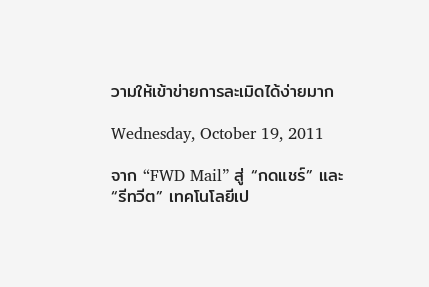วามให้เข้าข่ายการละเมิดได้ง่ายมาก

Wednesday, October 19, 2011

จาก “FWD Mail” สู่ “กดแชร์” และ “รีทวีต” เทคโนโลยีเป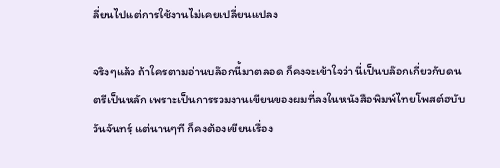ลี่ยนไปแต่การใช้งานไม่เคยเปลี่ยนแปลง

จริงๆแล้ว ถ้าใครตามอ่านบล๊อกนี้มาตลอด ก็คงจะเข้าใจว่า นี่เป็นบล๊อกเกี่ยวกับดนตรีเป็นหลัก เพราะเป็นการรวมงานเขียนของผมที่ลงในหนังสือพิมพ์ไทยโพสต์ฮบับวันจันทรฺ์ แต่นานๆที ก็คงต้องเขียนเรื่อง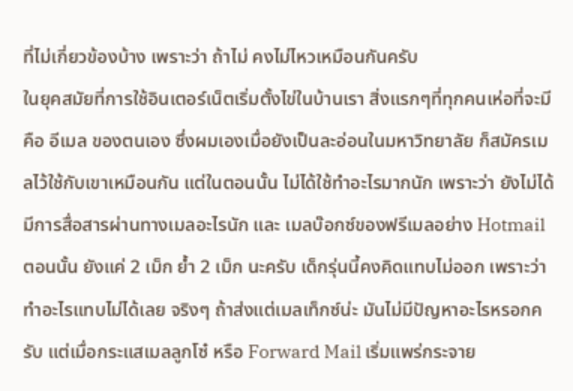ที่ไม่เกี่ยวข้องบ้าง เพราะว่า ถ้าไม่ คงไม่ไหวเหมือนกันครับ
ในยุคสมัยที่การใช้อินเตอร์เน็ตเริ่มตั้งไข่ในบ้านเรา สิ่งแรกๆที่ทุกคนเห่อที่จะมีคือ อีเมล ของตนเอง ซึ่งผมเองเมื่อยังเป็นละอ่อนในมหาวิทยาลัย ก็สมัครเมลไว้ใช้กับเขาเหมือนกัน แต่ในตอนนั้น ไม่ได้ใช้ทำอะไรมากนัก เพราะว่า ยังไม่ได้มีการสื่อสารผ่านทางเมลอะไรนัก และ เมลบ๊อกซ์ของฟรีเมลอย่าง Hotmail ตอนนั้น ยังแค่ 2 เม็ก ย้ำ 2 เม็ก นะครับ เด็กรุ่นนี้คงคิดแทบไม่ออก เพราะว่า ทำอะไรแทบไม่ได้เลย จริงๆ ถ้าส่งแต่เมลเท็กซ์น่ะ มันไม่มีปัญหาอะไรหรอกครับ แต่เมื่อกระแสเมลลูกโซ๋ หรือ Forward Mail เริ่มแพร่กระจาย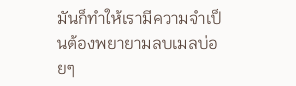มันก็ทำให้เรามีความจำเป็นต้องพยายามลบเมลบ่อยๆ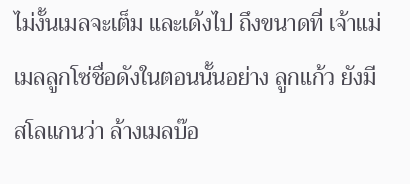ไม่งั้นเมลจะเต็ม และเด้งไป ถึงขนาดที่ เจ้าแม่เมลลูกโซ่ชื่อดังในตอนนั้นอย่าง ลูกแก้ว ยังมีสโลแกนว่า ล้างเมลบ๊อ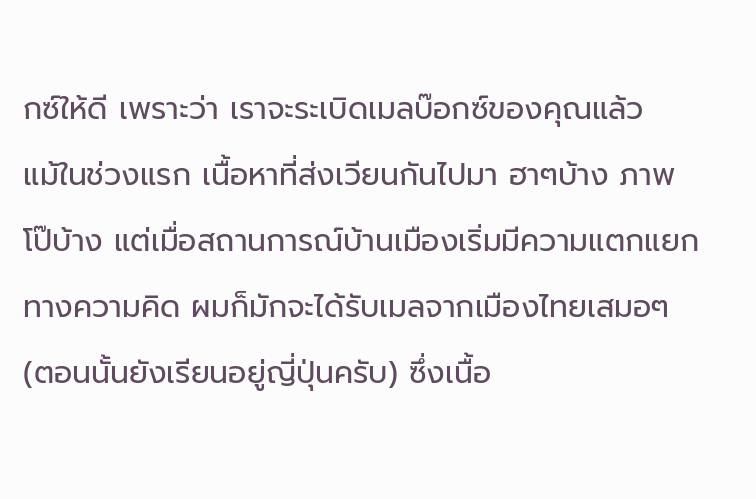กซ์ให้ดี เพราะว่า เราจะระเบิดเมลบ๊อกซ์ของคุณแล้ว
แม้ในช่วงแรก เนื้อหาที่ส่งเวียนกันไปมา ฮาๆบ้าง ภาพโป๊บ้าง แต่เมื่อสถานการณ์บ้านเมืองเริ่มมีความแตกแยกทางความคิด ผมก็มักจะได้รับเมลจากเมืองไทยเสมอๆ (ตอนนั้นยังเรียนอยู่ญี่ปุ่นครับ) ซึ่งเนื้อ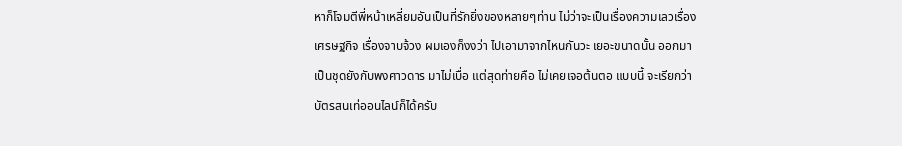หาก็โจมตีพี่หน้าเหลี่ยมอันเป็นที่รักยิ่งของหลายๆท่าน ไม่ว่าจะเป็นเรื่องความเลวเรื่องเศรษฐกิจ เรื่องจาบจ้วง ผมเองก็งงว่า ไปเอามาจากไหนกันวะ เยอะขนาดนั้น ออกมาเป็นชุดยังกับพงศาวดาร มาไม่เบื่อ แต่สุดท่ายคือ ไม่เคยเจอต้นตอ แบบนี้ จะเรียกว่า บัตรสนเท่ออนไลน์ก็ได้ครับ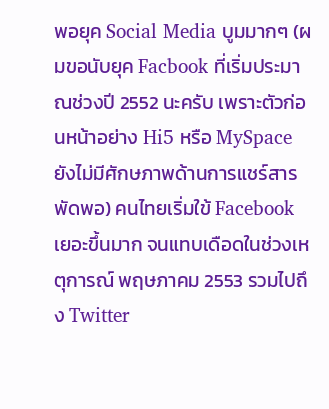พอยุค Social Media บูมมากๆ (ผมขอนับยุค Facbook ที่เริ่มประมาณช่วงปี 2552 นะครับ เพราะตัวก่อนหน้าอย่าง Hi5 หรือ MySpace ยังไม่มีศักษภาพด้านการแชร์สารพัดพอ) คนไทยเริ่มใข้ Facebook เยอะขึ้นมาก จนแทบเดือดในช่วงเหตุการณ์ พฤษภาคม 2553 รวมไปถึง Twitter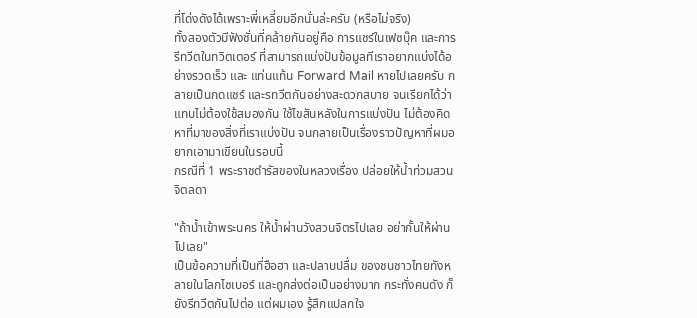ที่โด่งดังได้เพราะพี่เหลี่ยมอีกนั่นล่ะครับ (หรือไม่จริง)
ทั้งสองตัวมีฟังชั่นที่คล้ายกันอยู่คือ การแชร์ในเฟซบุ๊ค และการ รีทวีตในทวิตเตอร์ ที่สามารถแบ่งปันข้อมูลทีเราอยากแบ่งได้อย่างรวดเร็ว และ แท่นแท้น Forward Mail หายไปเลยครับ กลายเป็นกดแชร์ และรทวีตกันอย่างสะดวกสบาย จนเรียกได้ว่า แทบไม่ต้องใช้สมองกัน ใช้ไขสันหลังในการแบ่งปัน ไม่ต้องคิดหาที่มาของสิ่งที่เราแบ่งปัน จนกลายเป็นเรื่องราวปัญหาที่ผมอยากเอามาเขียนในรอบนี้
กรณีที่ 1 พระราชดำรัสของในหลวงเรื่อง ปล่อยให้น้ำท่วมสวนจิตลดา

"ถ้าน้ำเข้าพระนคร ให้น้ำผ่านวังสวนจิตรไปเลย อย่ากั้นให้ผ่านไปเลย"
เป็นข้อความที่เป็นที่ฮือฮา และปลาบปลื่ม ของชนชาวไทยทังหลายในโลกไซเบอร์ และถูกส่งต่อเป็นอย่างมาก กระทั่งคนดัง ก็ยังรีทวีตกันไปต่อ แต่ผมเอง รู้สึกแปลกใจ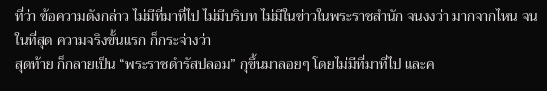ที่ว่า ข้อความดังกล่าว ไม่มีที่มาที่ไป ไม่มีบริบท ไม่มีในข่าวในพระราชสำนัก จนงงว่า มากจากไหน จนในที่สุด ความจริงขั้นแรก ก็กระจ่างว่า
สุดท้าย ก็กลายเป็น “พระราชดำรัสปลอม” กุขึ้นมาลอยๆ โดยไม่มีที่มาที่ไป และค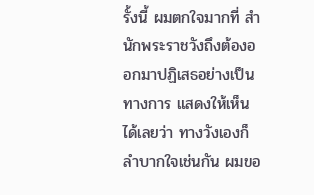รั้งนี้ ผมตกใจมากที่ สำนักพระราชวังถึงต้องออกมาปฏิเสธอย่างเป็นทางการ แสดงให้เห็นได้เลยว่า ทางวังเองก็ลำบากใจเช่นกัน ผมขอ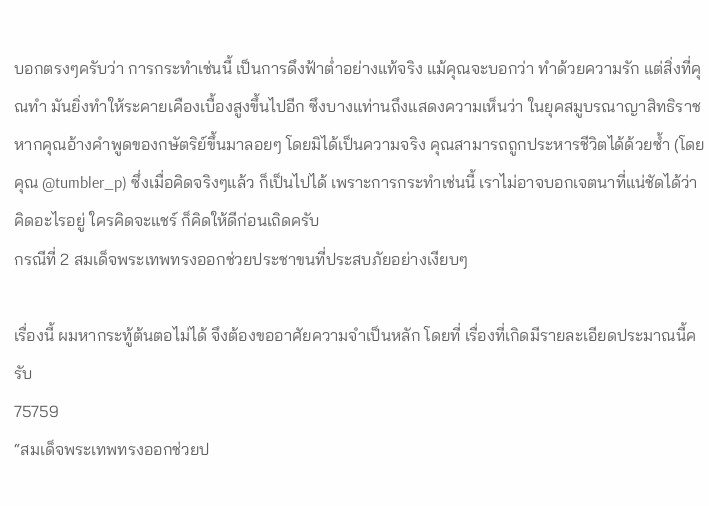บอกตรงๆครับว่า การกระทำเช่นนี้ เป็นการดึงฟ้าต่ำอย่างแท้จริง แม้คุณจะบอกว่า ทำด้วยความรัก แต่สิ่งที่คุณทำ มันยิ่งทำให้ระคายเคืองเบื้องสูงขึ้นไปอีก ซึงบางแท่านถึงแสดงความเห็นว่า ในยุคสมูบรณาญาสิทธิราช หากคุณอ้างคำพูดของกษัตริย์ขึ้นมาลอยๆ โดยมิได้เป็นความจริง คุณสามารถถูกประหารชีวิตได้ด้วยซ้ำ (โดยคุณ @tumbler_p) ซึ่งเมื่อคิดจริงๆแล้ว ก็เป็นไปได้ เพราะการกระทำเช่นนี้ เราไม่อาจบอกเจตนาที่แน่ชัดได้ว่า คิดอะไรอยู่ ใครคิดจะแชร์ ก็คิดให้ดีก่อนเถิดครับ
กรณีที่ 2 สมเด็จพระเทพทรงออกช่วยประชาขนที่ประสบภัยอย่างเงียบๆ

เรื่องนี้ ผมหากระทู้ต้นตอไม่ได้ จึงต้องขออาศัยความจำเป็นหลัก โดยที่ เรื่องที่เกิดมีรายละเอียดประมาณนี้ครับ
75759
“สมเด็จพระเทพทรงออกช่วยป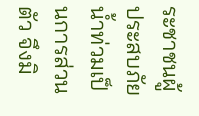ระชาชนผู้ประสบภัยน้ำท่วมเป็นการส่วนตัว จึงมิ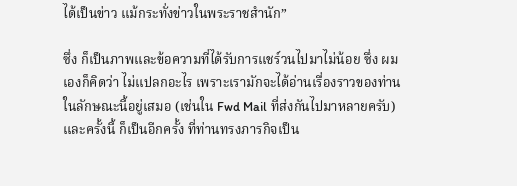ได้เป็นข่าว แม้กระทั่งข่าวในพระราชสำนัก”

ซึ่ง ก็เป็นภาพและข้อความที่ได้รับการแชร์วนไปมาไม่น้อย ซึ่ง ผมเองก็คิดว่า ไม่แปลกอะไร เพราะเรามักจะได้อ่านเรื่องราวของท่านในลักษณะนี้อยู่เสมอ (เช่นใน Fwd Mail ที่ส่งกันไปมาหลายครับ) และครั้งนี้ ก็เป็นอีกครั้ง ที่ท่านทรงภารกิจเป็น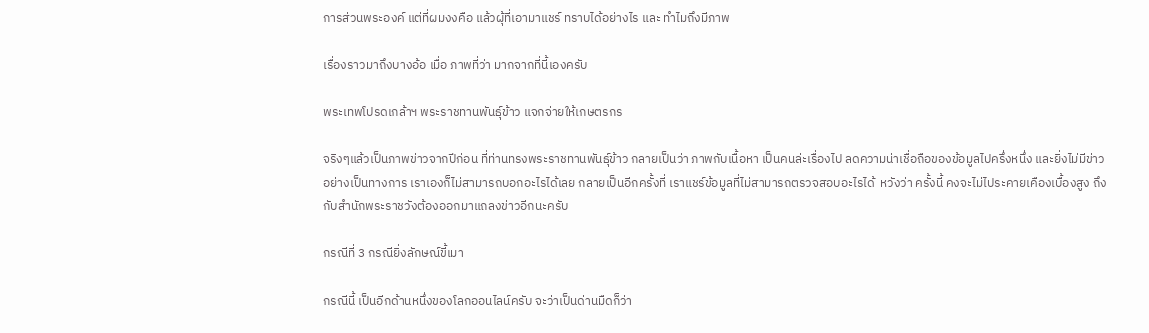การส่วนพระองค์ แต่ที่ผมงงคือ แล้วผุ้ที่เอามาแชร์ ทราบได้อย่างไร และ ทำไมถึงมีภาพ

เรื่องราวมาถึงบางอ้อ เมื่อ ภาพที่ว่า มากจากที่นี้เองครับ

พระเทพโปรดเกล้าฯ พระราชทานพันธุ์ข้าว แจกจ่ายให้เกษตรกร

จริงๆแล้วเป็นภาพข่าวจากปีก่อน ที่ท่านทรงพระราชทานพันธุ์ข้าว กลายเป็นว่า ภาพกับเนื้อหา เป็นคนล่ะเรื่องไป ลดความน่าเชื่อถือของข้อมูลไปครึ่งหนึ่ง และยิ่งไม่มีข่าวอย่างเป็นทางการ เราเองก็ไม่สามารถบอกอะไรได้เลย กลายเป็นอีกครั้งที่ เราแชร์ข้อมูลที่ไม่สามารถตรวจสอบอะไรได้  หวังว่า ครั้งนี้ คงจะไม่ไประคายเคืองเบื้องสูง ถึงกับสำนักพระราชวังต้องออกมาแถลงข่าวอีกนะครับ

กรณีที่ 3 กรณียิ่งลักษณ์ขี้เมา

กรณีนี้ เป็นอีกด้านหนึ่งของโลกออนไลน์ครับ จะว่าเป็นด่านมืดก็ว่า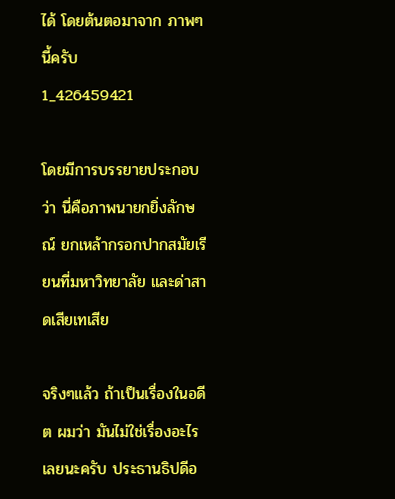ได้ โดยต้นตอมาจาก ภาพๆนี้ครับ
1_426459421

โดยมีการบรรยายประกอบว่า นี่คือภาพนายกยิ่งลักษณ์ ยกเหล้ากรอกปากสมัยเรียนที่มหาวิทยาลัย และด่าสาดเสียเทเสีย

จริงๆแล้ว ถ้าเป็นเรื่องในอดีต ผมว่า มันไม่ใช่เรื่องอะไรเลยนะครับ ประธานธิปดีอ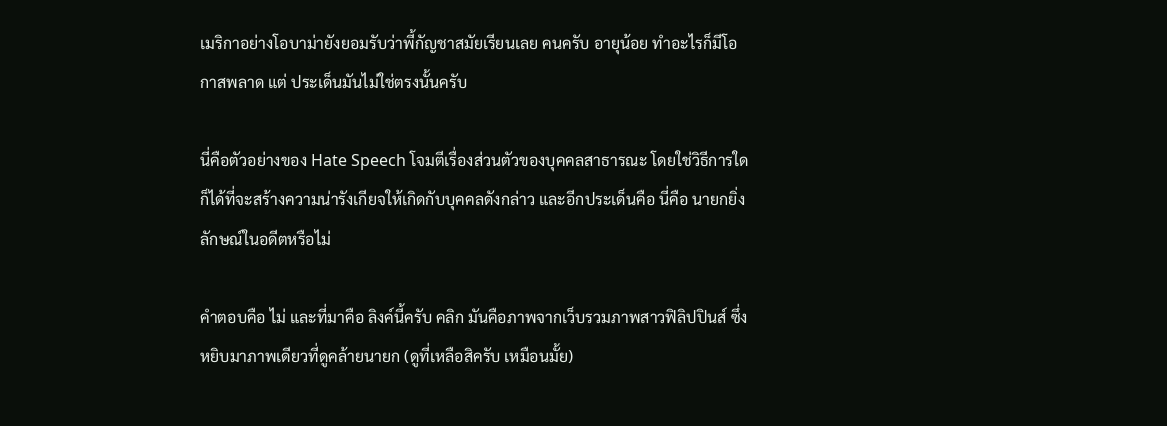เมริกาอย่างโอบาม่ายังยอมรับว่าพี้กัญชาสมัยเรียนเลย คนครับ อายุน้อย ทำอะไรก็มีโอกาสพลาด แต่ ประเด็นมันไม่ใช่ตรงนั้นครับ

นี่คือตัวอย่างของ Hate Speech โจมตีเรื่องส่วนตัวของบุคคลสาธารณะ โดยใช่วิธีการใดก็ได้ที่จะสร้างความน่ารังเกียจให้เกิดกับบุคคลดังกล่าว และอีกประเด็นคือ นี่คือ นายกยิ่งลักษณ์ในอดีตหรือไม่

คำตอบคือ ไม่ และที่มาคือ ลิงค์นี้ครับ คลิก มันคือภาพจากเว็บรวมภาพสาวฟิลิปปินส์ ซึ่งหยิบมาภาพเดียวที่ดูคล้ายนายก (ดูที่เหลือสิครับ เหมือนมั้ย)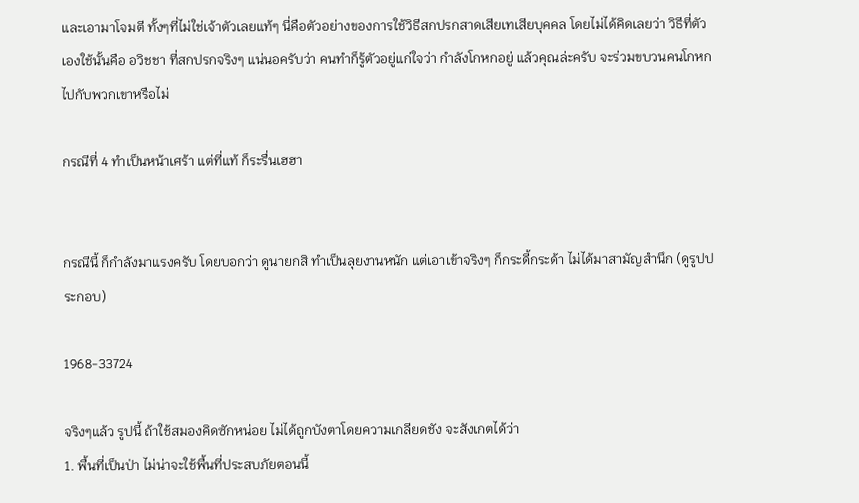และเอามาโจมตี ทั้งๆที่ไม่ใช่เจ้าตัวเลยแท้ๆ นี่คือตัวอย่างของการใช้วิธีสกปรกสาดเสียเทเสียบุคคล โดยไม่ได้คิดเลยว่า วิธีที่ตัวเองใช้นั้นคือ อวิชชา ที่สกปรกจริงๆ แน่นอครับว่า คนทำก็รู้ตัวอยู่แก่ใจว่า กำลังโกหกอยู่ แล้วคุณล่ะครับ จะร่วมขบวนคนโกหกไปกับพวกเขาหรือไม่

กรณีที่ 4 ทำเป็นหน้าเศร้า แต่ที่แท้ ก็ระรื่นเฮฮา


กรณีนี้ ก็กำลังมาแรงครับ โดยบอกว่า ดูนายกสิ ทำเป็นลุยงานหนัก แต่เอาเข้าจริงๆ ก็กระดี้กระด้า ไม่ได้มาสามัญสำนึก (ดูรูปประกอบ)

1968-33724

จริงๆแล้ว รูปนี้ ถ้าใช้สมองคิดซักหน่อย ไม่ได้ถูกบังตาโดยความเกลียดชัง จะสังเกตได้ว่า
1. พื้นที่เป็นป่า ไม่น่าจะใช้พื้นที่ประสบภัยตอนนี้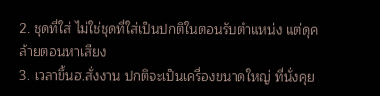2. ชุดที่ใส่ ไม่ใช่ชุดที่ใส่เป็นปกติในตอนรับตำแหน่ง แต่ดุคล้ายตอนหาเสียง
3. เวลาขึ้นฮ.สั่งงาน ปกติจะเป็นเครื่องขนาดใหญ่ ที่นั่งคุย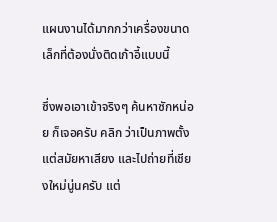แผนงานได้มากกว่าเครื่องขนาดเล็กที่ต้องนั่งติดเก้าอี้แบบนี้

ซึ่งพอเอาเข้าจริงๆ ค้นหาซักหน่อย ก็เจอครับ คลิก ว่าเป็นภาพตั้งแต่สมัยหาเสียง และไปถ่ายที่เชียงใหม่นู่นครับ แต่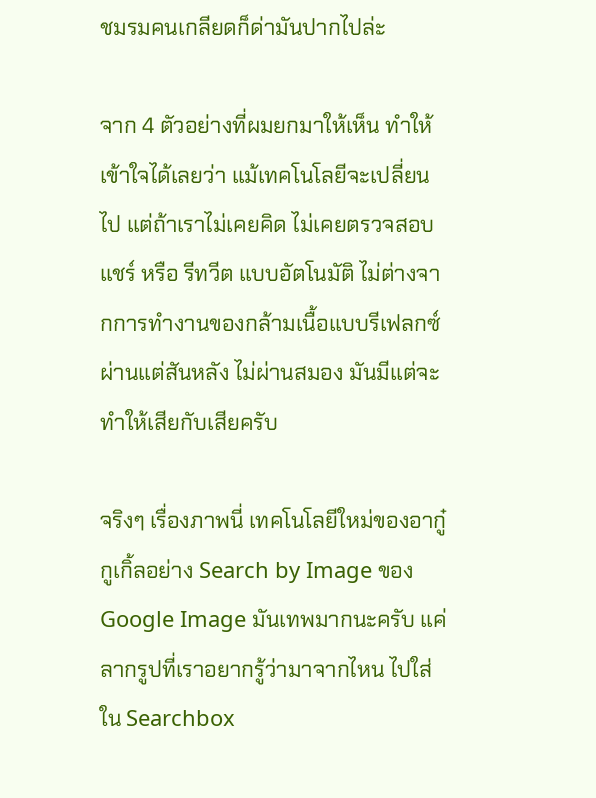ชมรมคนเกลียดก็ด่ามันปากไปล่ะ

จาก 4 ตัวอย่างที่ผมยกมาให้เห็น ทำให้เข้าใจได้เลยว่า แม้เทคโนโลยีจะเปลี่ยนไป แต่ถ้าเราไม่เคยคิด ไม่เคยตรวจสอบ แชร์ หรือ รีทวีต แบบอัตโนมัติ ไม่ต่างจากการทำงานของกล้ามเนื้อแบบรีเฟลกซ์ ผ่านแต่สันหลัง ไม่ผ่านสมอง มันมีแต่จะทำให้เสียกับเสียครับ

จริงๆ เรื่องภาพนี่ เทคโนโลยีใหม่ของอากู๋ กูเกิ้ลอย่าง Search by Image ของ Google Image มันเทพมากนะครับ แค่ลากรูปที่เราอยากรู้ว่ามาจากไหน ไปใส่ใน Searchbox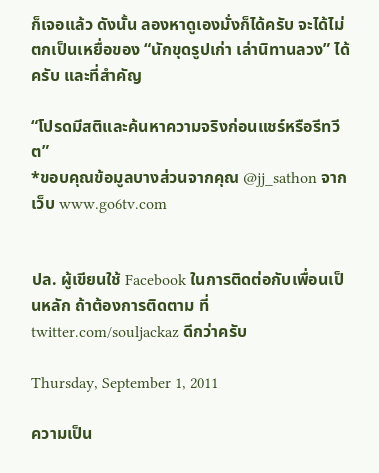ก็เจอแล้ว ดังนั้น ลองหาดูเองมั่งก็ได้ครับ จะได้ไม่ตกเป็นเหยื่อของ “นักขุดรูปเก่า เล่านิทานลวง” ได้ครับ และที่สำคัญ

“โปรดมีสติและค้นหาความจริงก่อนแชร์หรือรีทวีต”
*ขอบคุณข้อมูลบางส่วนจากคุณ @jj_sathon จากเว็บ www.go6tv.com


ปล. ผู้เขียนใช้ Facebook ในการติดต่อกับเพื่อนเป็นหลัก ถ้าต้องการติดตาม ที่ twitter.com/souljackaz ดีกว่าครับ

Thursday, September 1, 2011

ความเป็น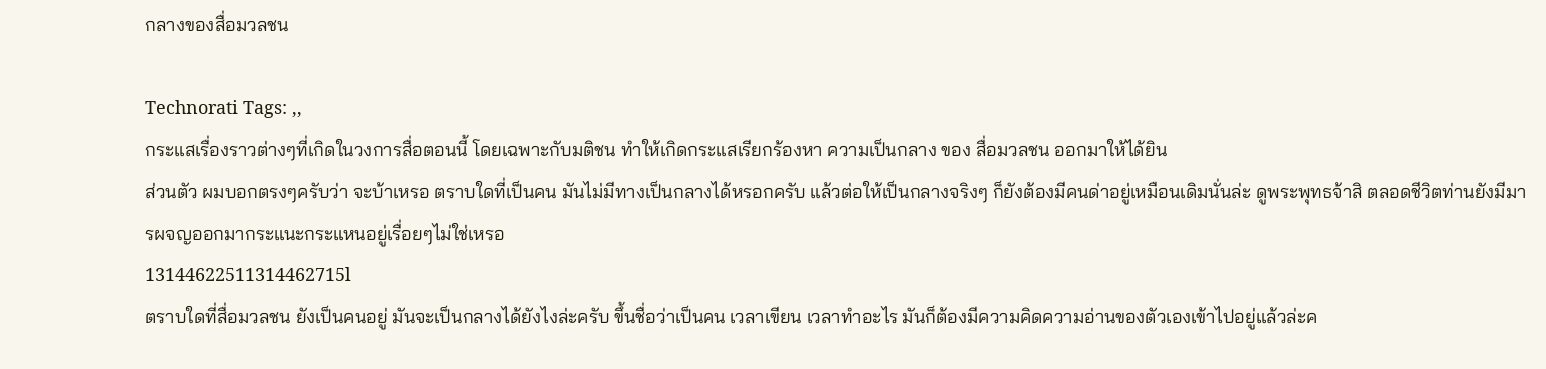กลางของสื่อมวลชน

Technorati Tags: ,,
กระแสเรื่องราวต่างๆที่เกิดในวงการสื่อตอนนี้ โดยเฉพาะกับมติชน ทำให้เกิดกระแสเรียกร้องหา ความเป็นกลาง ของ สื่อมวลชน ออกมาให้ได้ยิน
ส่วนตัว ผมบอกตรงๆครับว่า จะบ้าเหรอ ตราบใดที่เป็นคน มันไม่มีทางเป็นกลางได้หรอกครับ แล้วต่อให้เป็นกลางจริงๆ ก็ยังต้องมีคนด่าอยู่เหมือนเดิมนั่นล่ะ ดูพระพุทธจ้าสิ ตลอดชีวิตท่านยังมีมารผจญออกมากระแนะกระแหนอยู่เรื่อยๆไม่ใช่เหรอ
13144622511314462715l
ตราบใดที่สื่อมวลชน ยังเป็นคนอยู่ มันจะเป็นกลางได้ยังไงล่ะครับ ขึ้นชื่อว่าเป็นคน เวลาเขียน เวลาทำอะไร มันก็ต้องมีความคิดความอ่านของตัวเองเข้าไปอยู่แล้วล่ะค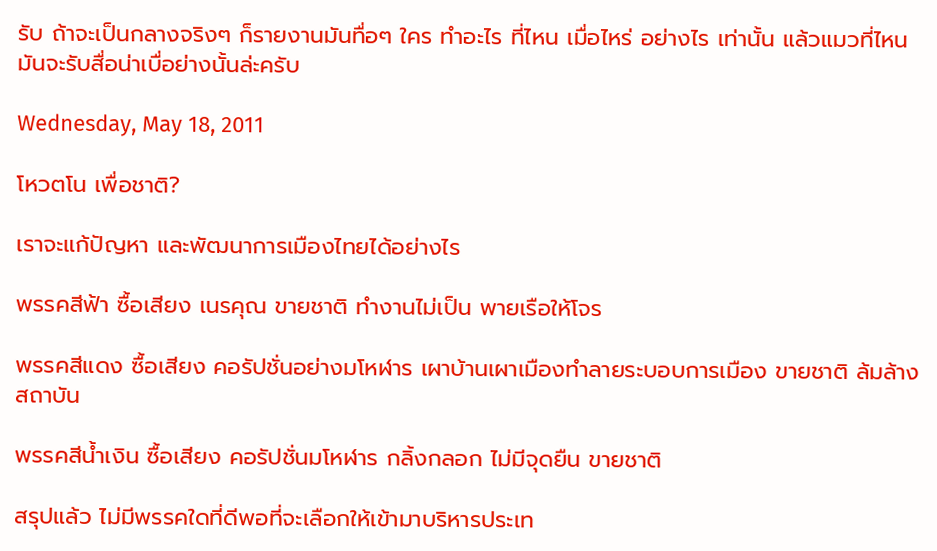รับ ถ้าจะเป็นกลางจริงๆ ก็รายงานมันทื่อๆ ใคร ทำอะไร ที่ไหน เมื่อไหร่ อย่างไร เท่านั้น แล้วแมวที่ไหนมันจะรับสื่อน่าเบื่อย่างนั้นล่ะครับ

Wednesday, May 18, 2011

โหวตโน เพื่อชาติ?

เราจะแก้ปัญหา และพัฒนาการเมืองไทยได้อย่างไร

พรรคสีฟ้า ซื้อเสียง เนรคุณ ขายชาติ ทำงานไม่เป็น พายเรือให้โจร

พรรคสีแดง ซื้อเสียง คอรัปชั่นอย่างมโหฬาร เผาบ้านเผาเมืองทำลายระบอบการเมือง ขายชาติ ล้มล้างสถาบัน

พรรคสีน้ำเงิน ซื้อเสียง คอรัปชั่นมโหฬาร กลิ้งกลอก ไม่มีจุดยืน ขายชาติ

สรุปแล้ว ไม่มีพรรคใดที่ดีพอที่จะเลือกให้เข้ามาบริหารประเท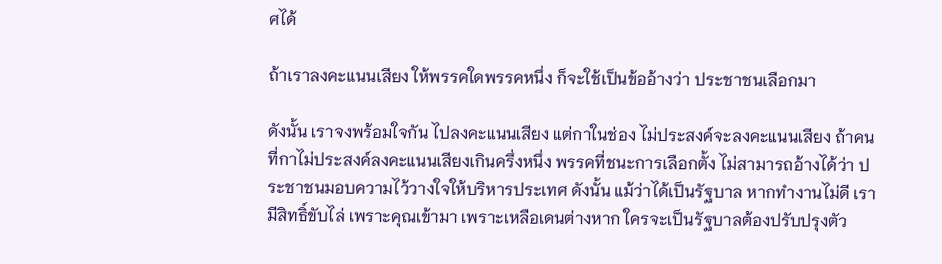ศได้

ถ้าเราลงคะแนนเสียง ให้พรรคใดพรรคหนึ่ง ก็จะใช้เป็นข้ออ้างว่า ประชาชนเลือกมา

ดังนั้น เราจงพร้อมใจกัน ไปลงคะแนนเสียง แต่กาในช่อง ไม่ประสงค์จะลงคะแนนเสียง ถ้าคนที่กาไม่ประสงค์ลงคะแนนเสียงเกินครึ่งหนึ่ง พรรคที่ชนะการเลือกตั้ง ไม่สามารถอ้างได้ว่า ประชาชนมอบความไว้วางใจให้บริหารประเทศ ดังนั้น แม้ว่าได้เป็นรัฐบาล หากทำงานไม่ดี เรามีสิทธิ์ขับไล่ เพราะคุณเข้ามา เพราะเหลือเดนต่างหาก ใครจะเป็นรัฐบาลต้องปรับปรุงตัว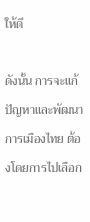ให้ดี

ดังนั้น การจะแก้ปัญหาและพัฒนาการเมืองไทย ต้องโดยการไปเลือก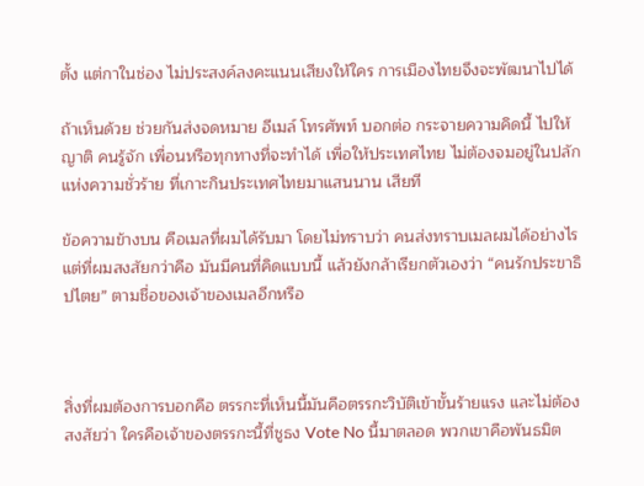ตั้ง แต่กาในช่อง ไม่ประสงค์ลงคะแนนเสียงให้ใคร การเมืองไทยจึงจะพัฒนาไปได้

ถ้าเห็นด้วย ช่วยกันส่งจดหมาย อีเมล์ โทรศัพท์ บอกต่อ กระจายความคิดนี้ ไปให้ญาติ คนรู้จัก เพื่อนหรือทุกทางที่จะทำได้ เพื่อให้ประเทศไทย ไม่ต้องจมอยู่ในปลักแห่งความชั่วร้าย ที่เกาะกินประเทศไทยมาแสนนาน เสียที

ข้อความข้างบน คือเมลที่ผมได้รับมา โดยไม่ทราบว่า คนส่งทราบเมลผมได้อย่างไร แต่ที่ผมสงสัยกว่าคือ มันมีคนที่คิดแบบนี้ แล้วยังกล้าเรียกตัวเองว่า “คนรักประขาธิปไตย” ตามชื่อของเจ้าของเมลอีกหรือ



สิ่งที่ผมต้องการบอกคือ ตรรกะที่เห็นนี้มันคือตรรกะวิบัติเข้าขั้นร้ายแรง และไม่ต้องสงสัยว่า ใครคือเจ้าของตรรกะนี้ที่ชูธง Vote No นี้มาตลอด พวกเขาคือพันธมิต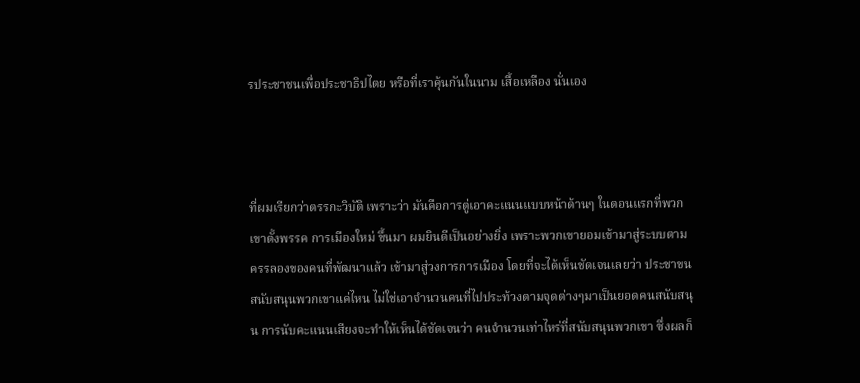รประชาชนเพื่อประชาธิปไตย หรือที่เราคุ้นกันในนาม เสื้อเหลือง นั่นเอง



ที่ผมเรียกว่าตรรกะวิบัติ เพราะว่า มันคือการตู่เอาคะแนนแบบหน้าด้านๆ ในตอนแรกที่พวกเขาตั้งพรรค การเมืองใหม่ ขึ้นมา ผมยินดีเป็นอย่างยิ่ง เพราะพวกเขายอมเข้ามาสู่ระบบตามครรลองของคนที่พัฒนาแล้ว เข้ามาสู่วงการการเมือง โดยที่จะได้เห็นชัดเจนเลยว่า ประชาขนสนับสนุนพวกเขาแค่ไหน ไม่ใช่เอาจำนวนคนที่ไปประท้วงตามจุดต่างๆมาเป็นยอดคนสนับสนุน การนับคะแนนเสียงจะทำให้เห็นได้ชัดเจนว่า คนจำนวนเท่าไหร่ที่สนับสนุนพวกเขา ซึ่งผลก็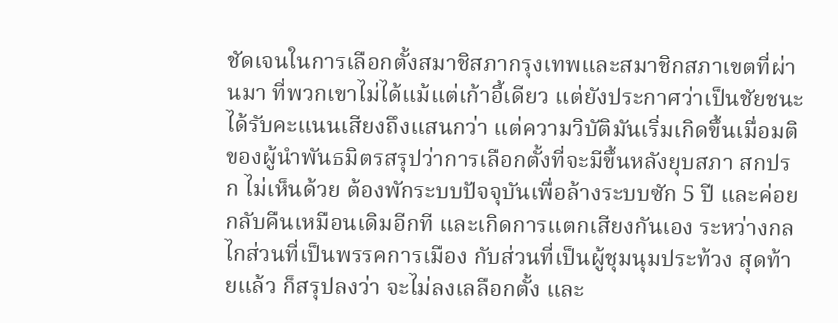ชัดเจนในการเลือกตั้งสมาชิสภากรุงเทพและสมาชิกสภาเขตที่ผ่านมา ที่พวกเขาไม่ได้แม้แต่เก้าอี้เดียว แต่ยังประกาศว่าเป็นชัยชนะ ได้รับคะแนนเสียงถึงแสนกว่า แต่ความวิบัติมันเริ่มเกิดขึ้นเมื่อมติของผู้นำพันธมิตรสรุปว่าการเลือกตั้งที่จะมีขึ้นหลังยุบสภา สกปรก ไม่เห็นด้วย ต้องพักระบบปัจจุบันเพื่อล้างระบบซัก 5 ปี และค่อยกลับคืนเหมือนเดิมอีกที และเกิดการแตกเสียงกันเอง ระหว่างกลไกส่วนที่เป็นพรรคการเมือง กับส่วนที่เป็นผู้ชุมนุมประท้วง สุดท้ายแล้ว ก็สรุปลงว่า จะไม่ลงเลลือกตั้ง และ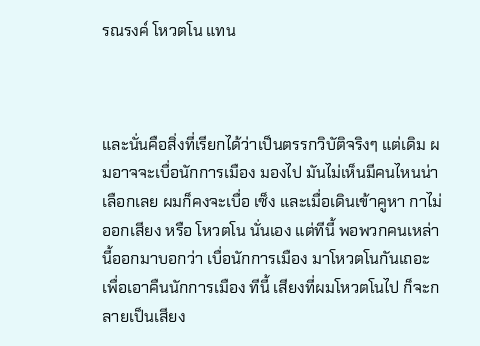รณรงค์ โหวตโน แทน



และนั่นคือสิ่งที่เรียกได้ว่าเป็นตรรกวิบัติจริงๆ แต่เดิม ผมอาจจะเบื่อนักการเมือง มองไป มันไม่เห็นมีคนไหนน่าเลือกเลย ผมก็คงจะเบื่อ เซ็ง และเมื่อเดินเข้าคูหา กาไม่ออกเสียง หรือ โหวตโน นั่นเอง แต่ทีนี้ พอพวกคนเหล่านี้ออกมาบอกว่า เบื่อนักการเมือง มาโหวตโนกันเถอะ เพื่อเอาคืนนักการเมือง ทีนี้ เสียงที่ผมโหวตโนไป ก็จะกลายเป็นเสียง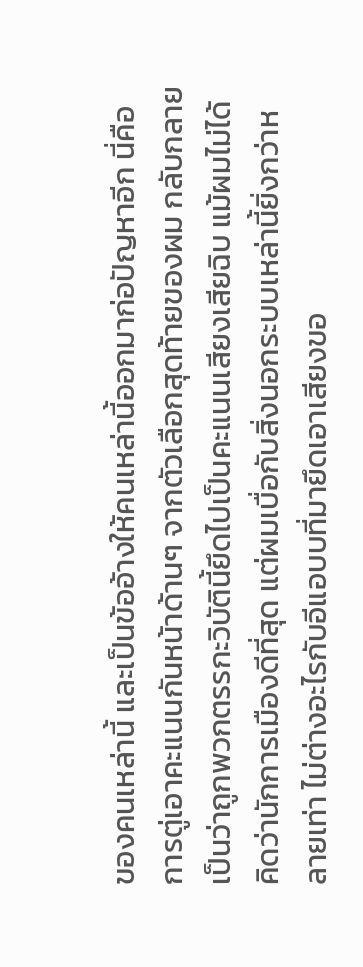ของคนเหล่านี้ และเป็นข้ออ้างให้คนเหล่านี้ออกมาก่อปัญหาอีก นี่คือการตู่เอาคะแนนกันหน้าด้านๆ จากตัวเลือกสุดท้ายของผม กลับกลายเป็นว่าถูกพวกตรรกะวิบัตินี้ยึดไปเป็นคะแนนเสียงเสียฉิบ แม้ผมไม่ได้คิดว่านักการเมืองดีที่สุด แต่ผมเบื่อกับสิ่งนอกระบบเหล่านี้ยิ่งกว่าหลายเท่า ไม่ต่างอะไรกับอีแอบบที่มายึดเอาเสียงขอ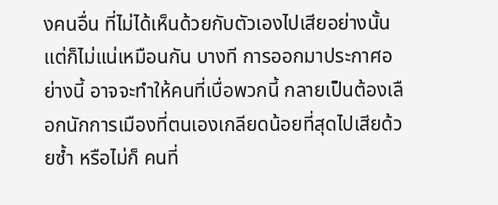งคนอื่น ที่ไม่ได้เห็นด้วยกับตัวเองไปเสียอย่างนั้น แต่ก็ไม่แน่เหมือนกัน บางที การออกมาประกาศอย่างนี้ อาจจะทำให้คนที่เบื่อพวกนี้ กลายเป็นต้องเลือกนักการเมืองที่ตนเองเกลียดน้อยที่สุดไปเสียด้วยซ้ำ หรือไม่ก็ คนที่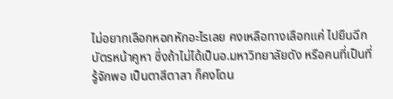ไม่อยากเลือกหอกหักอะไรเลย คงเหลือทางเลือกแค่ ไปยืนฉีกบัตรหน้าคูหา ซึ่งถ้าไม่ได้เป็นอ.มหาวิทยาลัยดัง หรือคนที่เป็นที่รู้จักพอ เป็นตาสีตาสา ก็คงโดน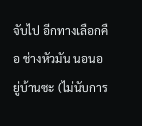จับไป อีกทางเลือกคือ ช่างหัวมัน นอนอยู่บ้านซะ (ไม่นับการ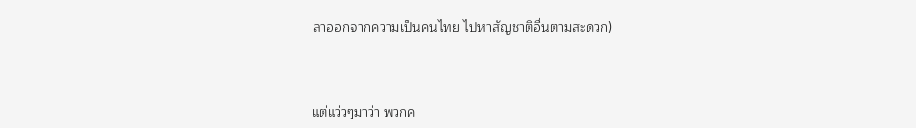ลาออกจากความเป็นคนไทย ไปหาสัญชาติอื่นตามสะดวก)



แต่แว่วๆมาว่า พวกค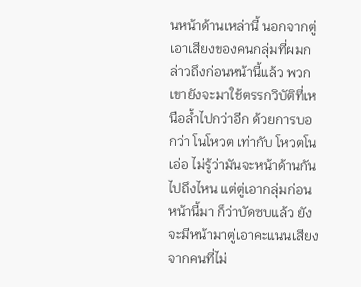นหน้าด้านเหล่านี้ นอกจากตู่เอาเสียงของคนกลุ่มที่ผมกล่าวถึงก่อนหน้านี้แล้ว พวกเขายังจะมาใช้ตรรกวิบัติที่เหนือล้ำไปกว่าอีก ด้วยการบอกว่า โนโหวต เท่ากับ โหวตโน เอ่อ ไม่รู้ว่ามันจะหน้าด้านกันไปถึงไหน แต่ตู่เอากลุ่มก่อนหน้านี้มา ก็ว่าบัดซบแล้ว ยังจะมีหน้ามาตู่เอาคะแนนเสียงจากคนที่ไม่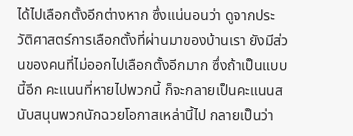ได้ไปเลือกตั้งอีกต่างหาก ซึ่งแน่นอนว่า ดูจากประวัติศาสตร์การเลือกตั้งที่ผ่านมาของบ้านเรา ยังมีส่วนของคนที่ไม่ออกไปเลือกตั้งอีกมาก ซึ่งถ้าเป็นแบบนี้อีก คะแนนที่หายไปพวกนี้ ก็จะกลายเป็นคะแนนสนับสนุนพวกนักฉวยโอกาสเหล่านี้ไป กลายเป็นว่า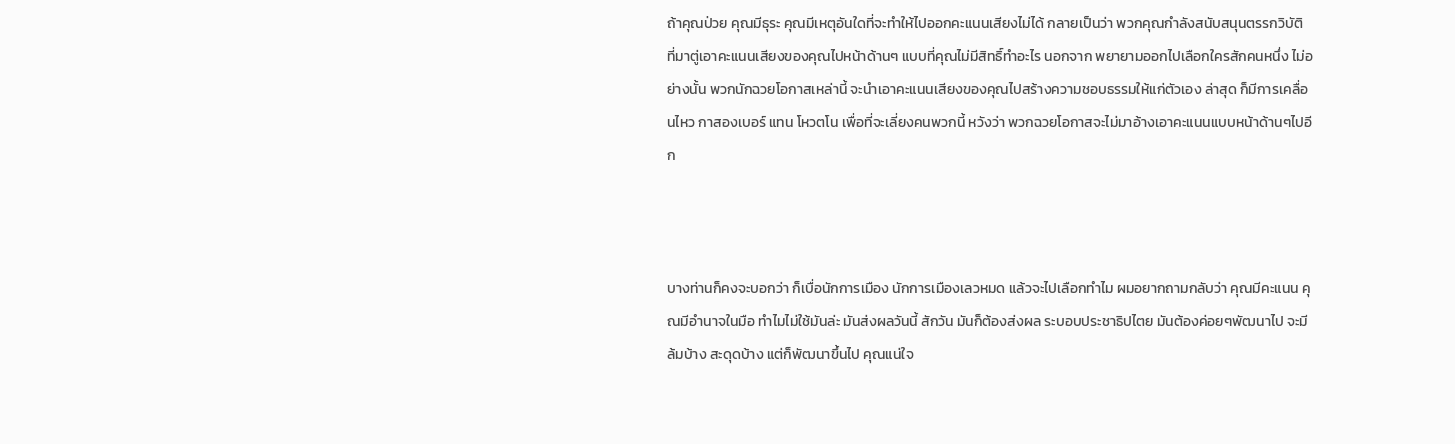ถ้าคุณป่วย คุณมีธุระ คุณมีเหตุอันใดที่จะทำให้ไปออกคะแนนเสียงไม่ได้ กลายเป็นว่า พวกคุณกำลังสนับสนุนตรรกวิบัติ ที่มาตู่เอาคะแนนเสียงของคุณไปหน้าด้านๆ แบบที่คุณไม่มีสิทธิ์ทำอะไร นอกจาก พยายามออกไปเลือกใครสักคนหนึ่ง ไม่อย่างนั้น พวกนักฉวยโอกาสเหล่านี้ จะนำเอาคะแนนเสียงของคุณไปสร้างความชอบธรรมให้แก่ตัวเอง ล่าสุด ก็มีการเคลื่อนไหว กาสองเบอร์ แทน โหวตโน เพื่อที่จะเลี่ยงคนพวกนี้ หวังว่า พวกฉวยโอกาสจะไม่มาอ้างเอาคะแนนแบบหน้าด้านๆไปอีก



บางท่านก็คงจะบอกว่า ก็เบื่อนักการเมือง นักการเมืองเลวหมด แล้วจะไปเลือกทำไม ผมอยากถามกลับว่า คุณมีคะแนน คุณมีอำนาจในมือ ทำไมไม่ใช้มันล่ะ มันส่งผลวันนี้ สักวัน มันก็ต้องส่งผล ระบอบประชาธิปไตย มันต้องค่อยๆพัฒนาไป จะมีล้มบ้าง สะดุดบ้าง แต่ก็พัฒนาขึ้นไป คุณแน่ใจ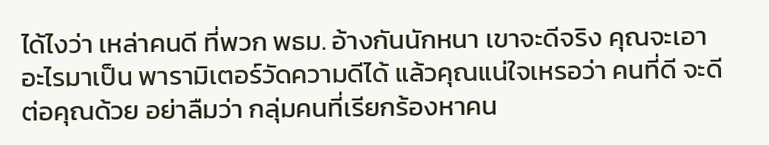ได้ไงว่า เหล่าคนดี ที่พวก พธม. อ้างกันนักหนา เขาจะดีจริง คุณจะเอาอะไรมาเป็น พารามิเตอร์วัดความดีได้ แล้วคุณแน่ใจเหรอว่า คนที่ดี จะดีต่อคุณด้วย อย่าลืมว่า กลุ่มคนที่เรียกร้องหาคน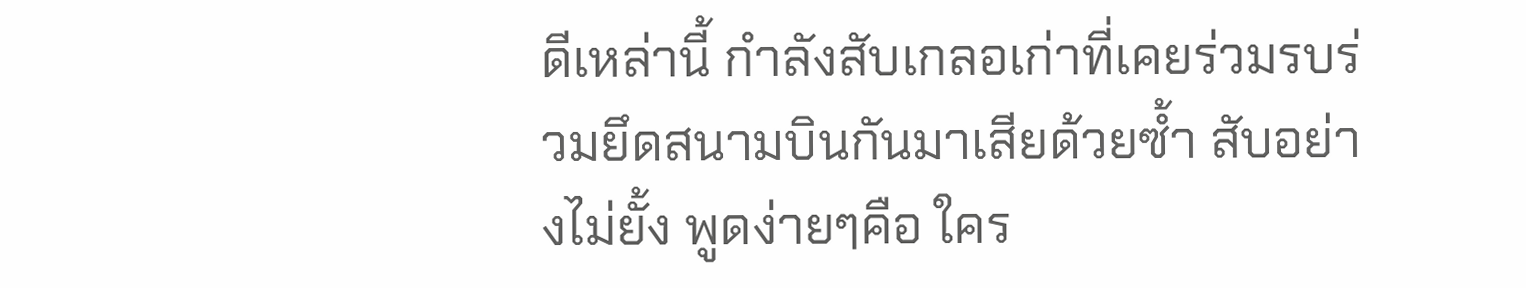ดีเหล่านี้ กำลังสับเกลอเก่าที่เคยร่วมรบร่วมยึดสนามบินกันมาเสียด้วยซ้ำ สับอย่างไม่ยั้ง พูดง่ายๆคือ ใคร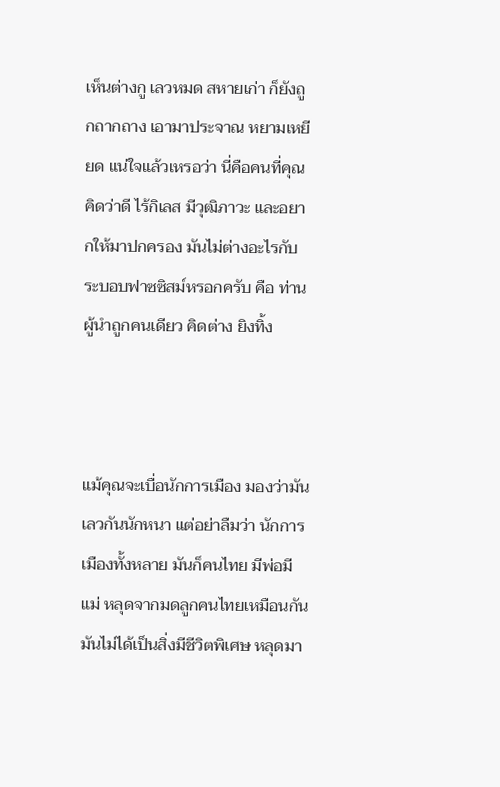เห็นต่างกู เลวหมด สหายเก่า ก็ยังถูกถากถาง เอามาประจาณ หยามเหยียด แน่ใจแล้วเหรอว่า นี่คือคนที่คุณคิดว่าดี ไร้กิเลส มีวุฒิภาวะ และอยากให้มาปกครอง มันไม่ต่างอะไรกับระบอบฟาซซิสม์หรอกครับ คือ ท่านผู้นำถูกคนเดียว คิดต่าง ยิงทิ้ง



แม้คุณจะเบื่อนักการเมือง มองว่ามันเลวกันนักหนา แต่อย่าลืมว่า นักการเมืองทั้งหลาย มันก็คนไทย มีพ่อมีแม่ หลุดจากมดลูกคนไทยเหมือนกัน มันไม่ได้เป็นสิ่งมีชีวิตพิเศษ หลุดมา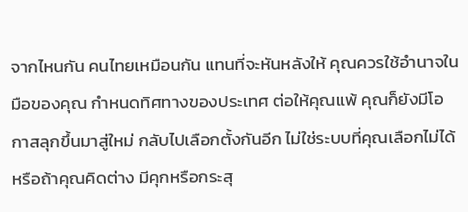จากไหนกัน คนไทยเหมือนกัน แทนที่จะหันหลังให้ คุณควรใช้อำนาจในมือของคุณ กำหนดทิศทางของประเทศ ต่อให้คุณแพ้ คุณก็ยังมีโอกาสลุกขึ้นมาสู่ใหม่ กลับไปเลือกตั้งกันอีก ไม่ใช่ระบบที่คุณเลือกไม่ได้ หรือถ้าคุณคิดต่าง มีคุกหรือกระสุ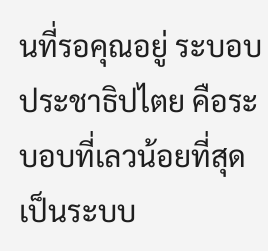นที่รอคุณอยู่ ระบอบประชาธิปไตย คือระบอบที่เลวน้อยที่สุด เป็นระบบ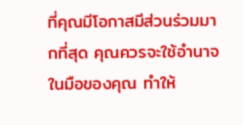ที่คุณมีโอกาสมีส่วนร่วมมากที่สุด คุณควรจะใช้อำนาจในมือของคุณ ทำให้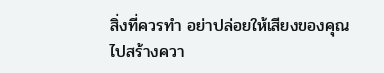สิ่งที่ควรทำ อย่าปล่อยให้เสียงของคุณไปสร้างควา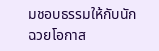มชอบธรรมให้กับนักฉวยโอกาส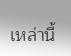เหล่านี้